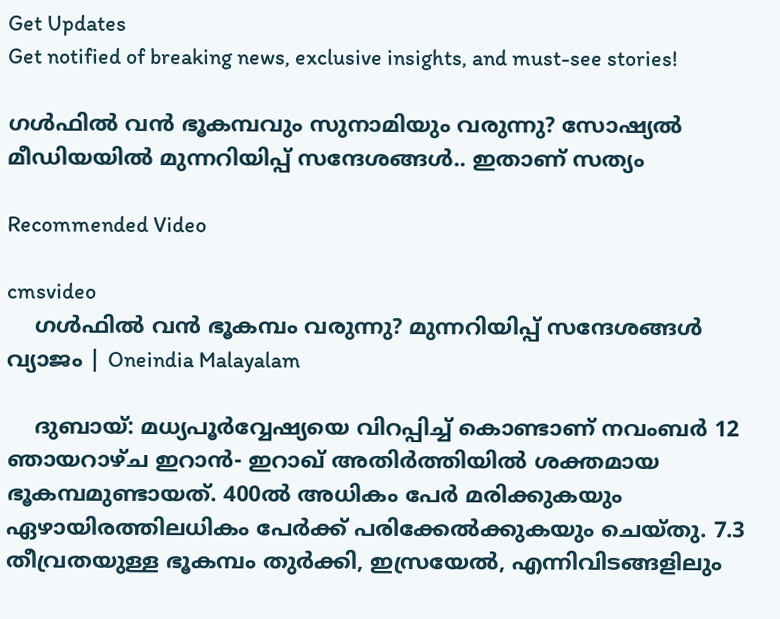Get Updates
Get notified of breaking news, exclusive insights, and must-see stories!

ഗൾഫിൽ വൻ ഭൂകമ്പവും സുനാമിയും വരുന്നു? സോഷ്യൽ മീഡിയയിൽ മുന്നറിയിപ്പ് സന്ദേശങ്ങൾ.. ഇതാണ് സത്യം

Recommended Video

cmsvideo
    ഗള്‍ഫില്‍ വന്‍ ഭൂകമ്പം വരുന്നു? മുന്നറിയിപ്പ് സന്ദേശങ്ങള്‍ വ്യാജം | Oneindia Malayalam

    ദുബായ്: മധ്യപൂര്‍വ്വേഷ്യയെ വിറപ്പിച്ച് കൊണ്ടാണ് നവംബര്‍ 12 ഞായറാഴ്ച ഇറാന്‍- ഇറാഖ് അതിര്‍ത്തിയില്‍ ശക്തമായ ഭൂകമ്പമുണ്ടായത്. 400ല്‍ അധികം പേര്‍ മരിക്കുകയും ഏഴായിരത്തിലധികം പേര്‍ക്ക് പരിക്കേല്‍ക്കുകയും ചെയ്തു. 7.3 തീവ്രതയുള്ള ഭൂകമ്പം തുര്‍ക്കി, ഇസ്രയേല്‍, എന്നിവിടങ്ങളിലും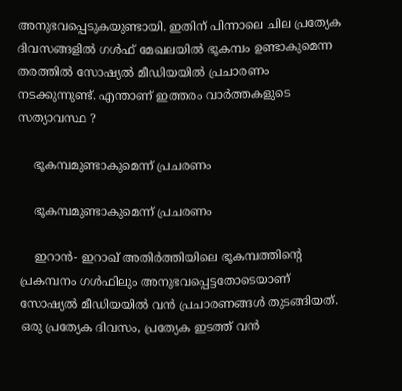അനുഭവപ്പെടുകയുണ്ടായി. ഇതിന് പിന്നാലെ ചില പ്രത്യേക ദിവസങ്ങളില്‍ ഗള്‍ഫ് മേഖലയില്‍ ഭൂകമ്പം ഉണ്ടാകുമെന്ന തരത്തില്‍ സോഷ്യല്‍ മീഡിയയില്‍ പ്രചാരണം നടക്കുന്നുണ്ട്. എന്താണ് ഇത്തരം വാര്‍ത്തകളുടെ സത്യാവസ്ഥ ?

    ഭൂകമ്പമുണ്ടാകുമെന്ന് പ്രചരണം

    ഭൂകമ്പമുണ്ടാകുമെന്ന് പ്രചരണം

    ഇറാന്‍- ഇറാഖ് അതിര്‍ത്തിയിലെ ഭൂകമ്പത്തിന്റെ പ്രകമ്പനം ഗള്‍ഫിലും അനുഭവപ്പെട്ടതോടെയാണ് സോഷ്യല്‍ മീഡിയയില്‍ വന്‍ പ്രചാരണങ്ങള്‍ തുടങ്ങിയത്. ഒരു പ്രത്യേക ദിവസം, പ്രത്യേക ഇടത്ത് വന്‍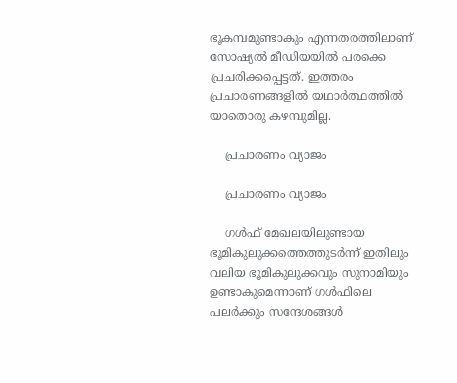ഭൂകമ്പമുണ്ടാകും എന്നതരത്തിലാണ് സോഷ്യല്‍ മീഡിയയില്‍ പരക്കെ പ്രചരിക്കപ്പെട്ടത്. ഇത്തരം പ്രചാരണങ്ങളില്‍ യഥാര്‍ത്ഥത്തില്‍ യാതൊരു കഴമ്പുമില്ല.

    പ്രചാരണം വ്യാജം

    പ്രചാരണം വ്യാജം

    ഗള്‍ഫ് മേഖലയിലുണ്ടായ ഭൂമികുലുക്കത്തെത്തുടര്‍ന്ന് ഇതിലും വലിയ ഭൂമികുലുക്കവും സുനാമിയും ഉണ്ടാകുമെന്നാണ് ഗൾഫിലെ പലർക്കും സന്ദേശങ്ങള്‍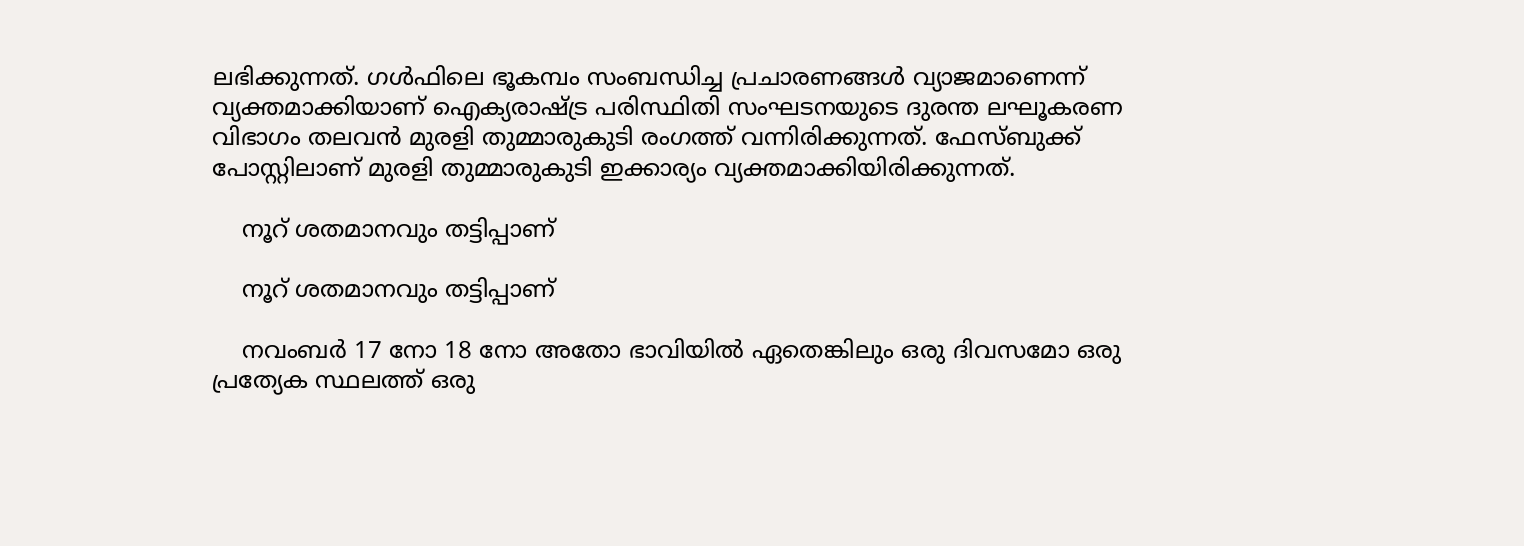ലഭിക്കുന്നത്. ഗള്‍ഫിലെ ഭൂകമ്പം സംബന്ധിച്ച പ്രചാരണങ്ങള്‍ വ്യാജമാണെന്ന് വ്യക്തമാക്കിയാണ് ഐക്യരാഷ്ട്ര പരിസ്ഥിതി സംഘടനയുടെ ദുരന്ത ലഘൂകരണ വിഭാഗം തലവന്‍ മുരളി തുമ്മാരുകുടി രംഗത്ത് വന്നിരിക്കുന്നത്. ഫേസ്ബുക്ക് പോസ്റ്റിലാണ് മുരളി തുമ്മാരുകുടി ഇക്കാര്യം വ്യക്തമാക്കിയിരിക്കുന്നത്.

    നൂറ് ശതമാനവും തട്ടിപ്പാണ്

    നൂറ് ശതമാനവും തട്ടിപ്പാണ്

    നവംബര്‍ 17 നോ 18 നോ അതോ ഭാവിയില്‍ ഏതെങ്കിലും ഒരു ദിവസമോ ഒരു പ്രത്യേക സ്ഥലത്ത് ഒരു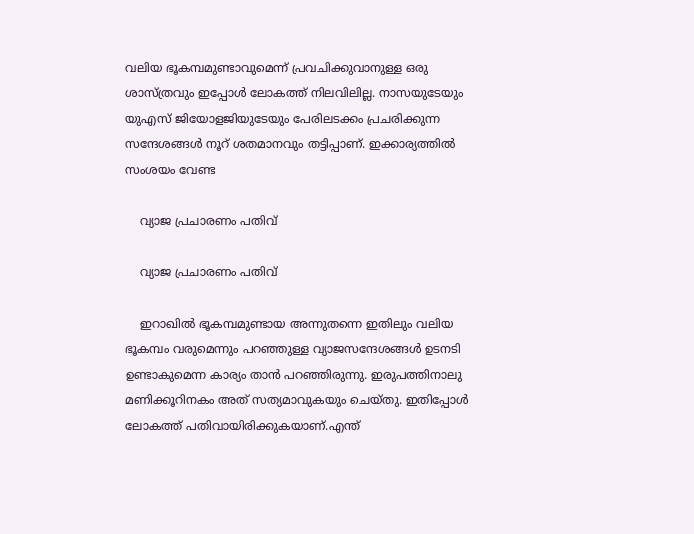വലിയ ഭൂകമ്പമുണ്ടാവുമെന്ന് പ്രവചിക്കുവാനുള്ള ഒരു ശാസ്ത്രവും ഇപ്പോള്‍ ലോകത്ത് നിലവിലില്ല. നാസയുടേയും യുഎസ് ജിയോളജിയുടേയും പേരിലടക്കം പ്രചരിക്കുന്ന സന്ദേശങ്ങള്‍ നൂറ് ശതമാനവും തട്ടിപ്പാണ്. ഇക്കാര്യത്തില്‍ സംശയം വേണ്ട

    വ്യാജ പ്രചാരണം പതിവ്

    വ്യാജ പ്രചാരണം പതിവ്

    ഇറാഖില്‍ ഭൂകമ്പമുണ്ടായ അന്നുതന്നെ ഇതിലും വലിയ ഭൂകമ്പം വരുമെന്നും പറഞ്ഞുള്ള വ്യാജസന്ദേശങ്ങള്‍ ഉടനടി ഉണ്ടാകുമെന്ന കാര്യം താന്‍ പറഞ്ഞിരുന്നു. ഇരുപത്തിനാലു മണിക്കൂറിനകം അത് സത്യമാവുകയും ചെയ്തു. ഇതിപ്പോള്‍ ലോകത്ത് പതിവായിരിക്കുകയാണ്.എന്ത്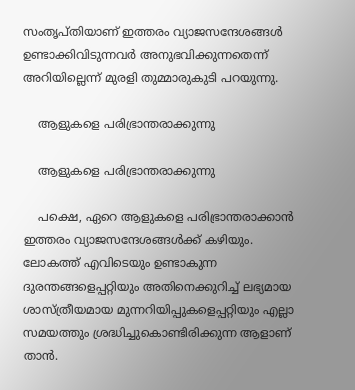സംതൃപ്തിയാണ് ഇത്തരം വ്യാജസന്ദേശങ്ങള്‍ ഉണ്ടാക്കിവിടുന്നവര്‍ അനുഭവിക്കുന്നതെന്ന് അറിയില്ലെന്ന് മുരളി തുമ്മാരുകുടി പറയുന്നു.

    ആളുകളെ പരിഭ്രാന്തരാക്കുന്നു

    ആളുകളെ പരിഭ്രാന്തരാക്കുന്നു

    പക്ഷെ, ഏറെ ആളുകളെ പരിഭ്രാന്തരാക്കാന്‍ ഇത്തരം വ്യാജസന്ദേശങ്ങള്‍ക്ക് കഴിയും. ലോകത്ത് എവിടെയും ഉണ്ടാകുന്ന ദുരന്തങ്ങളെപ്പറ്റിയും അതിനെക്കുറിച്ച് ലഭ്യമായ ശാസ്ത്രീയമായ മുന്നറിയിപ്പുകളെപ്പറ്റിയും എല്ലാ സമയത്തും ശ്രദ്ധിച്ചുകൊണ്ടിരിക്കുന്ന ആളാണ് താൻ.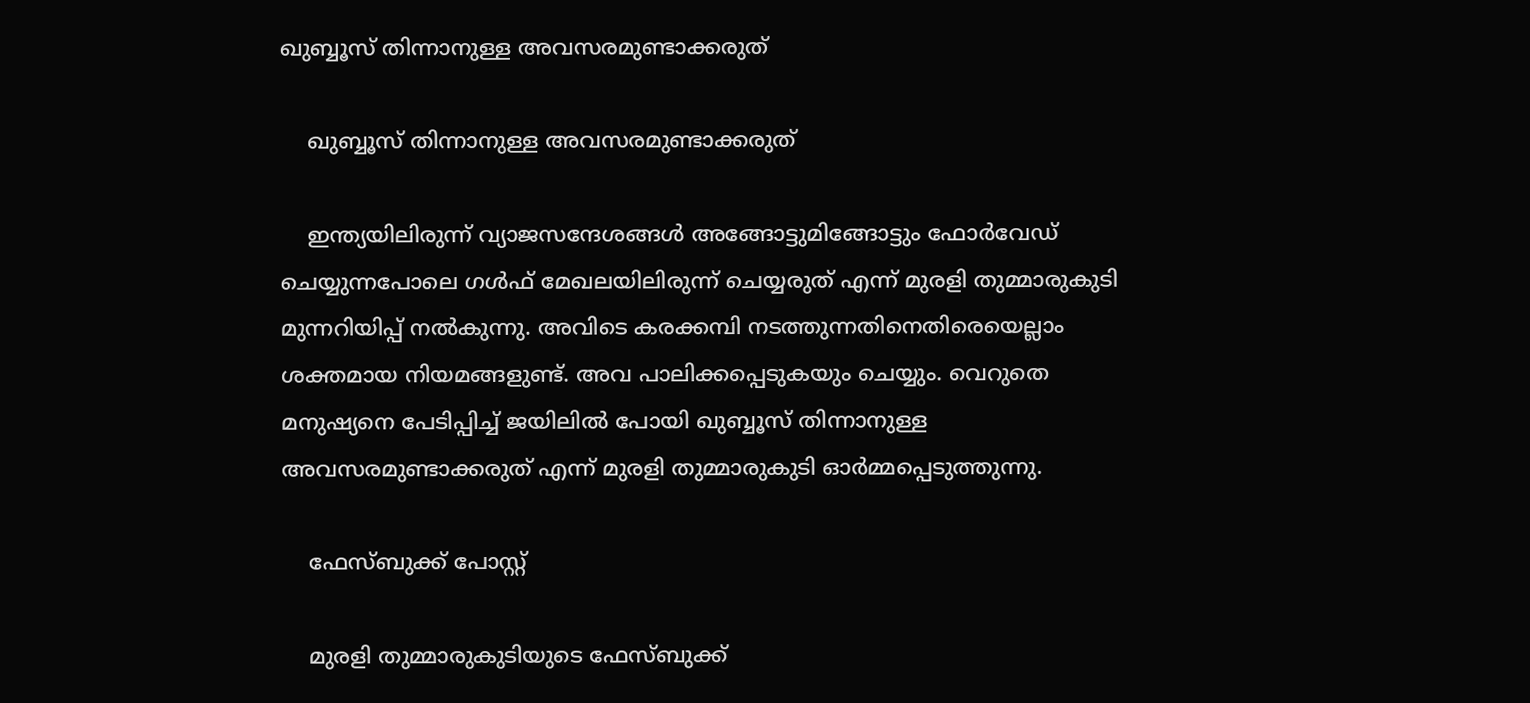ഖുബ്ബൂസ് തിന്നാനുള്ള അവസരമുണ്ടാക്കരുത്

    ഖുബ്ബൂസ് തിന്നാനുള്ള അവസരമുണ്ടാക്കരുത്

    ഇന്ത്യയിലിരുന്ന് വ്യാജസന്ദേശങ്ങള്‍ അങ്ങോട്ടുമിങ്ങോട്ടും ഫോര്‍വേഡ് ചെയ്യുന്നപോലെ ഗള്‍ഫ് മേഖലയിലിരുന്ന് ചെയ്യരുത് എന്ന് മുരളി തുമ്മാരുകുടി മുന്നറിയിപ്പ് നൽകുന്നു. അവിടെ കരക്കമ്പി നടത്തുന്നതിനെതിരെയെല്ലാം ശക്തമായ നിയമങ്ങളുണ്ട്. അവ പാലിക്കപ്പെടുകയും ചെയ്യും. വെറുതെ മനുഷ്യനെ പേടിപ്പിച്ച് ജയിലില്‍ പോയി ഖുബ്ബൂസ് തിന്നാനുള്ള അവസരമുണ്ടാക്കരുത് എന്ന് മുരളി തുമ്മാരുകുടി ഓർമ്മപ്പെടുത്തുന്നു.

    ഫേസ്ബുക്ക് പോസ്റ്റ്

    മുരളി തുമ്മാരുകുടിയുടെ ഫേസ്ബുക്ക്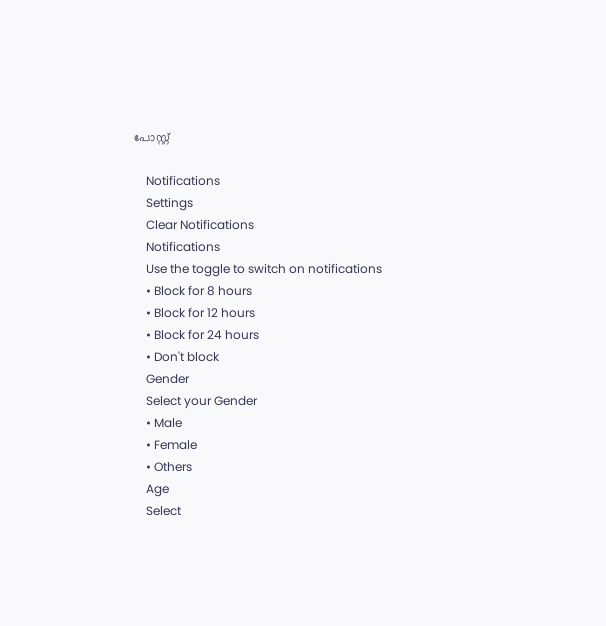പോസ്റ്റ്

    Notifications
    Settings
    Clear Notifications
    Notifications
    Use the toggle to switch on notifications
    • Block for 8 hours
    • Block for 12 hours
    • Block for 24 hours
    • Don't block
    Gender
    Select your Gender
    • Male
    • Female
    • Others
    Age
    Select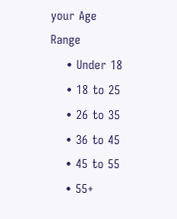your Age Range
    • Under 18
    • 18 to 25
    • 26 to 35
    • 36 to 45
    • 45 to 55
    • 55+